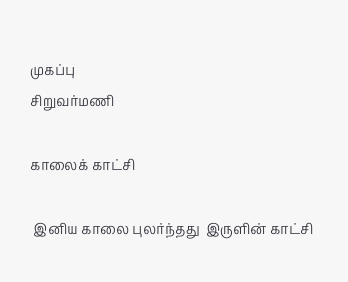முகப்பு
சிறுவர்மணி

காலைக் காட்சி

 இனிய காலை புலர்ந்தது  இருளின் காட்சி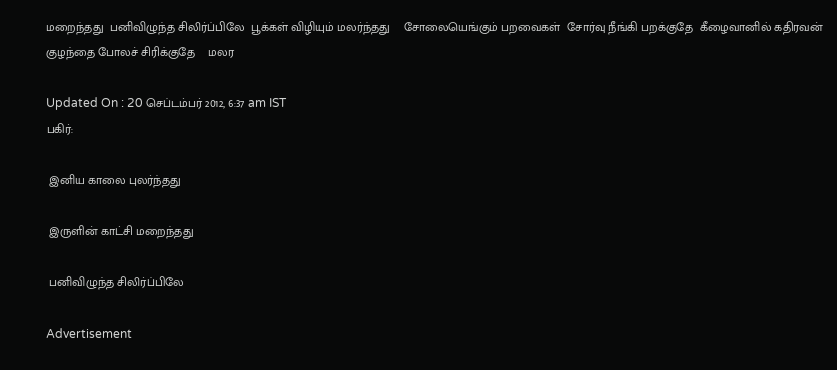மறைந்தது  பனிவிழுந்த சிலிர்ப்பிலே  பூக்கள் விழியும் மலர்ந்தது    சோலையெங்கும் பறவைகள்  சோர்வு நீங்கி பறக்குதே  கீழைவானில் கதிரவன்  குழந்தை போலச் சிரிக்குதே    மலர

Updated On : 20 செப்டம்பர் 2012, 6:37 am IST
பகிர்:

 இனிய காலை புலர்ந்தது

 இருளின் காட்சி மறைந்தது

 பனிவிழுந்த சிலிர்ப்பிலே

Advertisement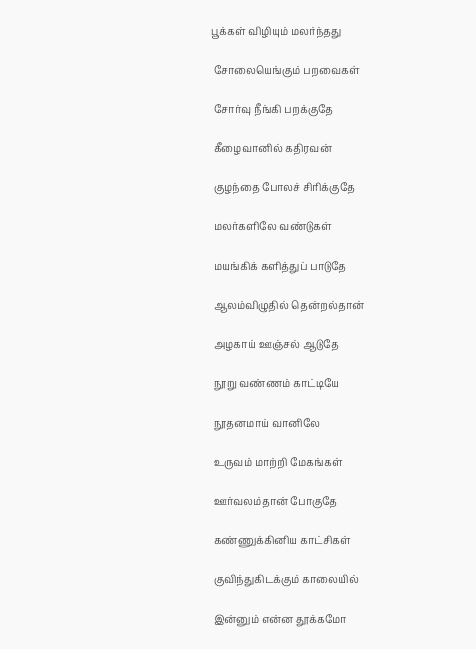பூக்கள் விழியும் மலர்ந்தது

 சோலையெங்கும் பறவைகள்

 சோர்வு நீங்கி பறக்குதே

 கீழைவானில் கதிரவன்

 குழந்தை போலச் சிரிக்குதே

 மலர்களிலே வண்டுகள்

 மயங்கிக் களித்துப் பாடுதே

 ஆலம்விழுதில் தென்றல்தான்

 அழகாய் ஊஞ்சல் ஆடுதே

 நூறு வண்ணம் காட்டியே

 நூதனமாய் வானிலே

 உருவம் மாற்றி மேகங்கள்

 ஊர்வலம்தான் போகுதே

 கண்ணுக்கினிய காட்சிகள்

 குவிந்துகிடக்கும் காலையில்

 இன்னும் என்ன தூக்கமோ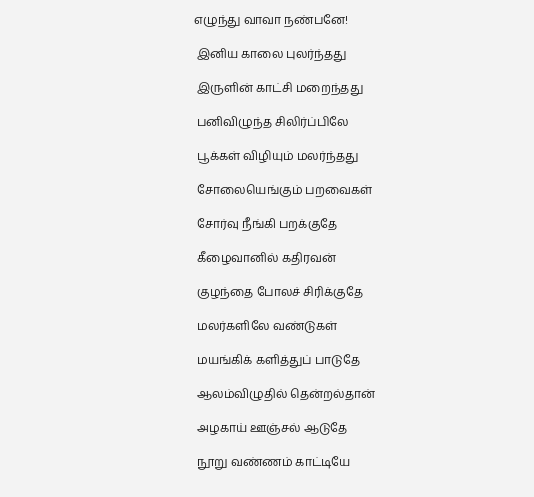எழுந்து வாவா நண்பனே!

 இனிய காலை புலர்ந்தது

 இருளின் காட்சி மறைந்தது

 பனிவிழுந்த சிலிர்ப்பிலே

 பூக்கள் விழியும் மலர்ந்தது

 சோலையெங்கும் பறவைகள்

 சோர்வு நீங்கி பறக்குதே

 கீழைவானில் கதிரவன்

 குழந்தை போலச் சிரிக்குதே

 மலர்களிலே வண்டுகள்

 மயங்கிக் களித்துப் பாடுதே

 ஆலம்விழுதில் தென்றல்தான்

 அழகாய் ஊஞ்சல் ஆடுதே

 நூறு வண்ணம் காட்டியே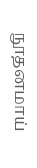நூதனமாய்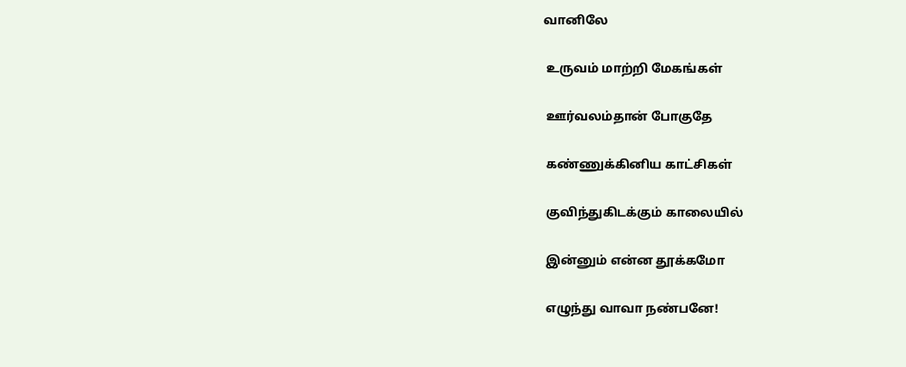வானிலே

 உருவம் மாற்றி மேகங்கள்

 ஊர்வலம்தான் போகுதே

 கண்ணுக்கினிய காட்சிகள்

 குவிந்துகிடக்கும் காலையில்

 இன்னும் என்ன தூக்கமோ

 எழுந்து வாவா நண்பனே!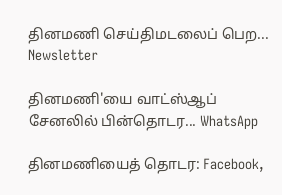தினமணி செய்திமடலைப் பெற... Newsletter

தினமணி'யை வாட்ஸ்ஆப் சேனலில் பின்தொடர... WhatsApp

தினமணியைத் தொடர: Facebook,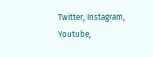Twitter, Instagram, Youtube,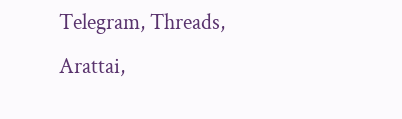Telegram, Threads, Arattai,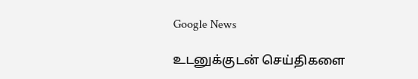Google News

உடனுக்குடன் செய்திகளை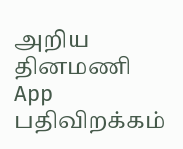அறிய தினமணி App பதிவிறக்கம்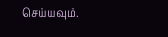செய்யவும்.